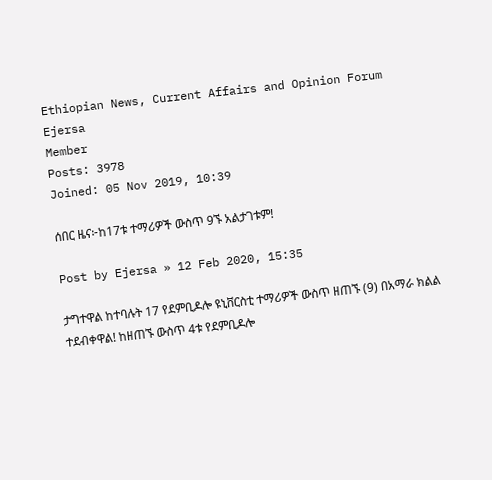Ethiopian News, Current Affairs and Opinion Forum
Ejersa
Member
Posts: 3978
Joined: 05 Nov 2019, 10:39

ሰበር ዜና፦ከ17ቱ ተማሪዎች ውስጥ 9ኙ አልታገቱም!

Post by Ejersa » 12 Feb 2020, 15:35

ታግተዋል ከተባሉት 17 የደምቢዶሎ ዩኒቨርስቲ ተማሪዎች ውስጥ ዘጠኙ (9) በአማራ ክልል ተደብቀዋል! ከዘጠኙ ውስጥ 4ቱ የደምቢዶሎ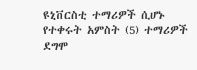ዩኒቨርስቲ ተማሪዎች ሲሆኑ የተቀሩት አምስት (5) ተማሪዎች ደግሞ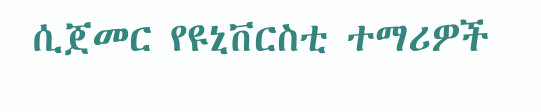ሲጀመር የዩኒቨርስቲ ተማሪዎች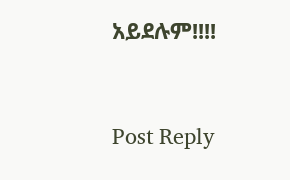አይደሉም!!!!


Post Reply